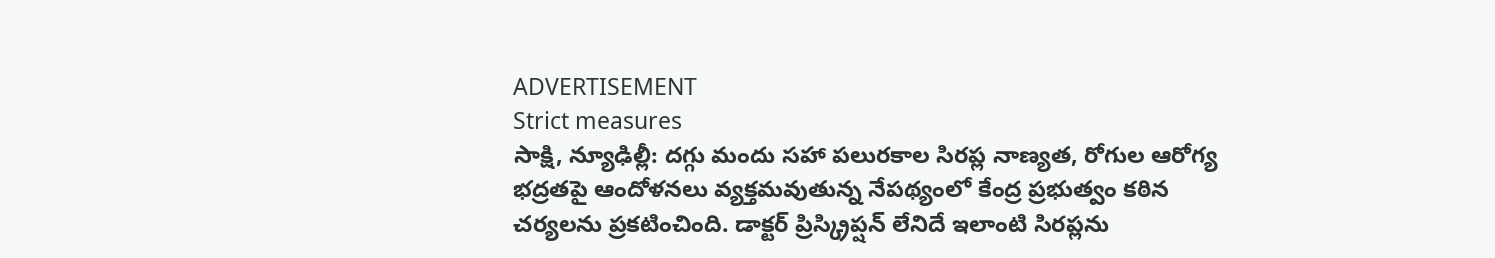ADVERTISEMENT
Strict measures
సాక్షి, న్యూఢిల్లీ: దగ్గు మందు సహా పలురకాల సిరప్ల నాణ్యత, రోగుల ఆరోగ్య భద్రతపై ఆందోళనలు వ్యక్తమవుతున్న నేపథ్యంలో కేంద్ర ప్రభుత్వం కఠిన చర్యలను ప్రకటించింది. డాక్టర్ ప్రిస్క్రిప్షన్ లేనిదే ఇలాంటి సిరప్లను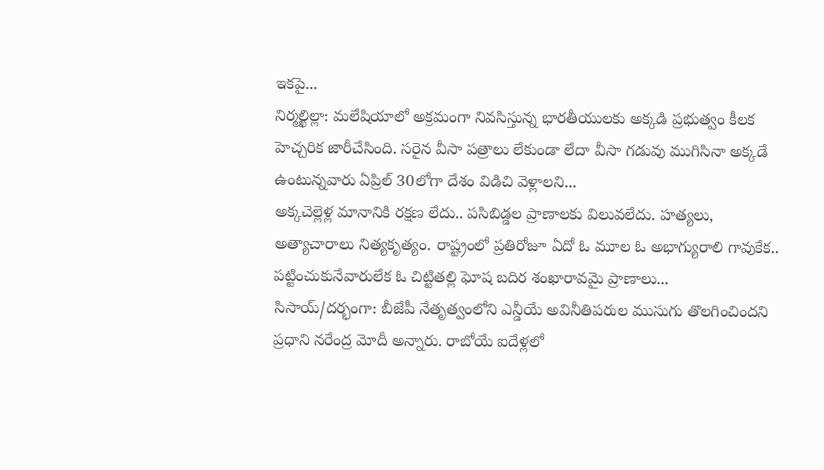ఇకపై...
నిర్మల్ఖిల్లా: మలేషియాలో అక్రమంగా నివసిస్తున్న భారతీయులకు అక్కడి ప్రభుత్వం కీలక హెచ్చరిక జారీచేసింది. సరైన వీసా పత్రాలు లేకుండా లేదా వీసా గడువు ముగిసినా అక్కడే ఉంటున్నవారు ఏప్రిల్ 30లోగా దేశం విడిచి వెళ్లాలని...
అక్కచెల్లెళ్ల మానానికి రక్షణ లేదు.. పసిబిడ్డల ప్రాణాలకు విలువలేదు. హత్యలు, అత్యాచారాలు నిత్యకృత్యం. రాష్ట్రంలో ప్రతిరోజూ ఏదో ఓ మూల ఓ అభాగ్యురాలి గావుకేక.. పట్టించుకునేవారులేక ఓ చిట్టితల్లి ఘోష బదిర శంఖారావమై ప్రాణాలు...
సిసాయ్/దర్భంగా: బీజేపీ నేతృత్వంలోని ఎన్డీయే అవినీతిపరుల ముసుగు తొలగించిందని ప్రధాని నరేంద్ర మోదీ అన్నారు. రాబోయే ఐదేళ్లలో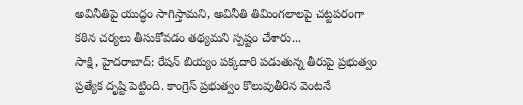అవినీతిపై యుద్ధం సాగిస్తామని, అవినీతి తిమింగలాలపై చట్టపరంగా కఠిన చర్యలు తీసుకోవడం తథ్యమని స్పష్టం చేశారు...
సాక్షి, హైదరాబాద్: రేషన్ బియ్యం పక్కదారి పడుతున్న తీరుపై ప్రభుత్వం ప్రత్యేక దృష్టి పెట్టింది. కాంగ్రెస్ ప్రభుత్వం కొలువుతీరిన వెంటనే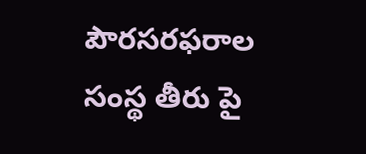పౌరసరఫరాల సంస్థ తీరు పై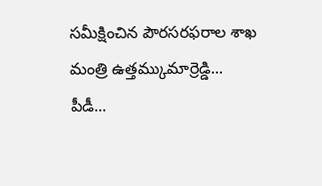సమీక్షించిన పౌరసరఫరాల శాఖ మంత్రి ఉత్తమ్కుమార్రెడ్డి... పీడీ...